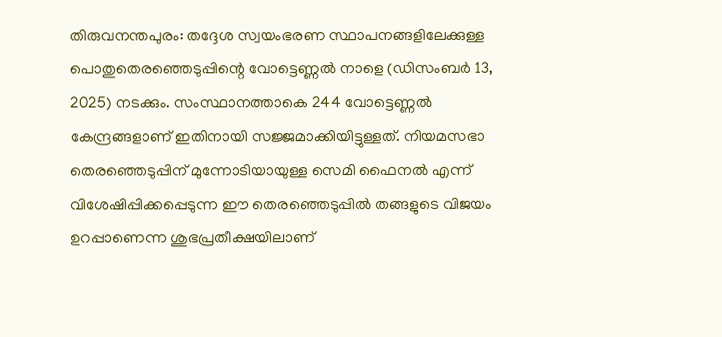തിരുവനന്തപുരം: തദ്ദേശ സ്വയംഭരണ സ്ഥാപനങ്ങളിലേക്കുള്ള പൊതുതെരഞ്ഞെടുപ്പിന്റെ വോട്ടെണ്ണൽ നാളെ (ഡിസംബർ 13, 2025) നടക്കും. സംസ്ഥാനത്താകെ 244 വോട്ടെണ്ണൽ കേന്ദ്രങ്ങളാണ് ഇതിനായി സജ്ജമാക്കിയിട്ടുള്ളത്. നിയമസഭാ തെരഞ്ഞെടുപ്പിന് മുന്നോടിയായുള്ള സെമി ഫൈനൽ എന്ന് വിശേഷിപ്പിക്കപ്പെടുന്ന ഈ തെരഞ്ഞെടുപ്പിൽ തങ്ങളുടെ വിജയം ഉറപ്പാണെന്ന ശുഭപ്രതീക്ഷയിലാണ്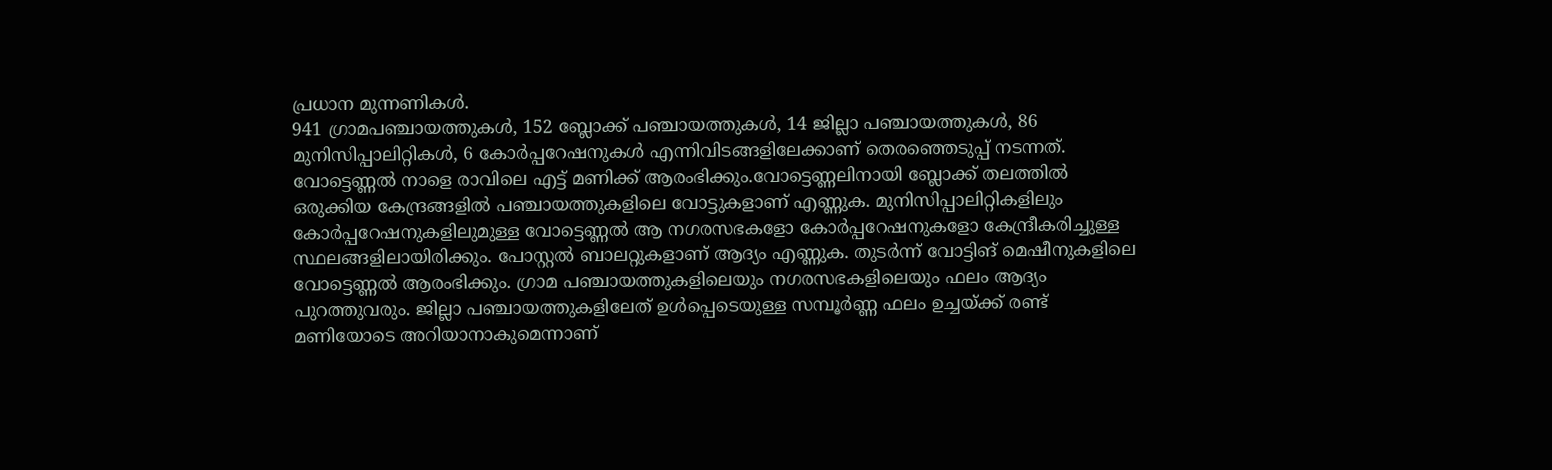പ്രധാന മുന്നണികൾ.
941 ഗ്രാമപഞ്ചായത്തുകൾ, 152 ബ്ലോക്ക് പഞ്ചായത്തുകൾ, 14 ജില്ലാ പഞ്ചായത്തുകൾ, 86 മുനിസിപ്പാലിറ്റികൾ, 6 കോർപ്പറേഷനുകൾ എന്നിവിടങ്ങളിലേക്കാണ് തെരഞ്ഞെടുപ്പ് നടന്നത്. വോട്ടെണ്ണൽ നാളെ രാവിലെ എട്ട് മണിക്ക് ആരംഭിക്കും.വോട്ടെണ്ണലിനായി ബ്ലോക്ക് തലത്തിൽ ഒരുക്കിയ കേന്ദ്രങ്ങളിൽ പഞ്ചായത്തുകളിലെ വോട്ടുകളാണ് എണ്ണുക. മുനിസിപ്പാലിറ്റികളിലും കോർപ്പറേഷനുകളിലുമുള്ള വോട്ടെണ്ണൽ ആ നഗരസഭകളോ കോർപ്പറേഷനുകളോ കേന്ദ്രീകരിച്ചുള്ള സ്ഥലങ്ങളിലായിരിക്കും. പോസ്റ്റൽ ബാലറ്റുകളാണ് ആദ്യം എണ്ണുക. തുടർന്ന് വോട്ടിങ് മെഷീനുകളിലെ വോട്ടെണ്ണൽ ആരംഭിക്കും. ഗ്രാമ പഞ്ചായത്തുകളിലെയും നഗരസഭകളിലെയും ഫലം ആദ്യം പുറത്തുവരും. ജില്ലാ പഞ്ചായത്തുകളിലേത് ഉൾപ്പെടെയുള്ള സമ്പൂർണ്ണ ഫലം ഉച്ചയ്ക്ക് രണ്ട് മണിയോടെ അറിയാനാകുമെന്നാണ്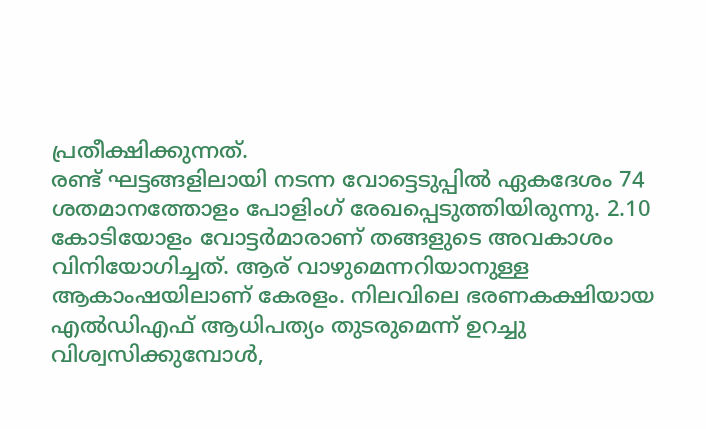പ്രതീക്ഷിക്കുന്നത്.
രണ്ട് ഘട്ടങ്ങളിലായി നടന്ന വോട്ടെടുപ്പിൽ ഏകദേശം 74 ശതമാനത്തോളം പോളിംഗ് രേഖപ്പെടുത്തിയിരുന്നു. 2.10 കോടിയോളം വോട്ടർമാരാണ് തങ്ങളുടെ അവകാശം വിനിയോഗിച്ചത്. ആര് വാഴുമെന്നറിയാനുള്ള ആകാംഷയിലാണ് കേരളം. നിലവിലെ ഭരണകക്ഷിയായ എൽഡിഎഫ് ആധിപത്യം തുടരുമെന്ന് ഉറച്ചു വിശ്വസിക്കുമ്പോൾ,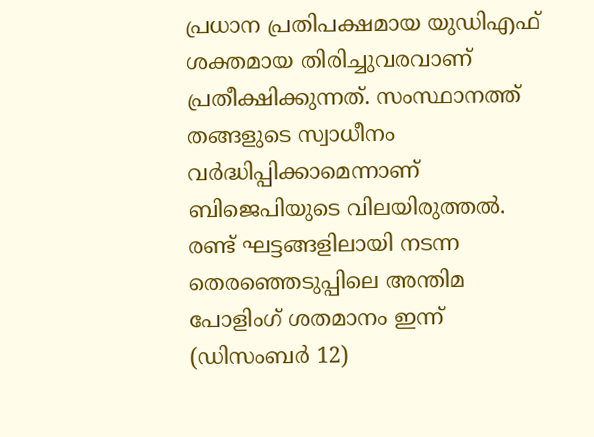പ്രധാന പ്രതിപക്ഷമായ യുഡിഎഫ് ശക്തമായ തിരിച്ചുവരവാണ് പ്രതീക്ഷിക്കുന്നത്. സംസ്ഥാനത്ത് തങ്ങളുടെ സ്വാധീനം വർദ്ധിപ്പിക്കാമെന്നാണ് ബിജെപിയുടെ വിലയിരുത്തൽ. രണ്ട് ഘട്ടങ്ങളിലായി നടന്ന തെരഞ്ഞെടുപ്പിലെ അന്തിമ പോളിംഗ് ശതമാനം ഇന്ന് (ഡിസംബർ 12)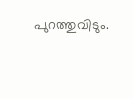പുറത്തുവിടും.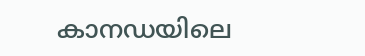കാനഡയിലെ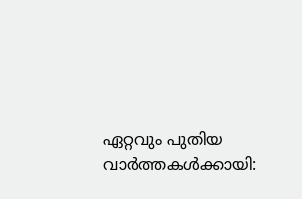ഏറ്റവും പുതിയ വാർത്തകൾക്കായി: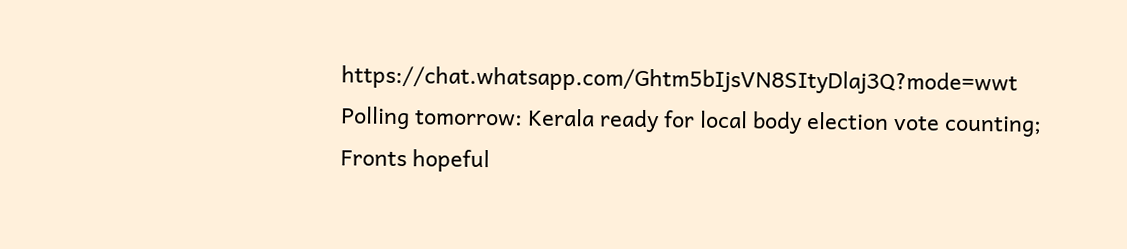https://chat.whatsapp.com/Ghtm5bIjsVN8SItyDlaj3Q?mode=wwt
Polling tomorrow: Kerala ready for local body election vote counting; Fronts hopeful